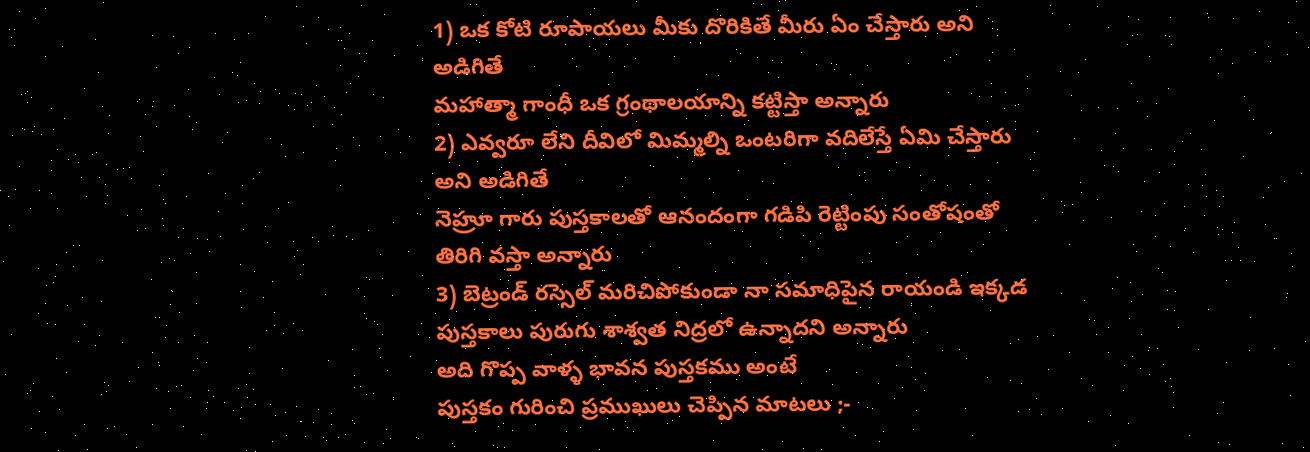1) ఒక కోటి రూపాయలు మీకు దొరికితే మీరు ఏం చేస్తారు అని అడిగితే
మహాత్మా గాంధీ ఒక గ్రంథాలయాన్ని కట్టిస్తా అన్నారు
2) ఎవ్వరూ లేని దీవిలో మిమ్మల్ని ఒంటరిగా వదిలేస్తే ఏమి చేస్తారు అని అడిగితే
నెహ్రూ గారు పుస్తకాలతో ఆనందంగా గడిపి రెట్టింపు సంతోషంతో తిరిగి వస్తా అన్నారు
3) బెట్రండ్ రస్సెల్ మరిచిపోకుండా నా సమాధిపైన రాయండి ఇక్కడ పుస్తకాలు పురుగు శాశ్వత నిద్రలో ఉన్నాదని అన్నారు
అది గొప్ప వాళ్ళ భావన పుస్తకము అంటే
పుస్తకం గురించి ప్రముఖులు చెప్పిన మాటలు ;-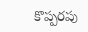కొప్పరపు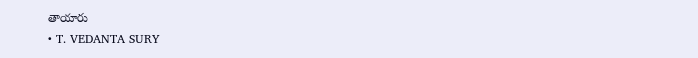తాయారు
• T. VEDANTA SURY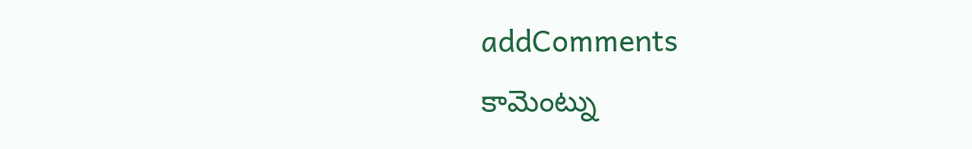addComments
కామెంట్ను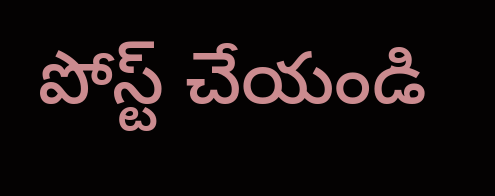పోస్ట్ చేయండి